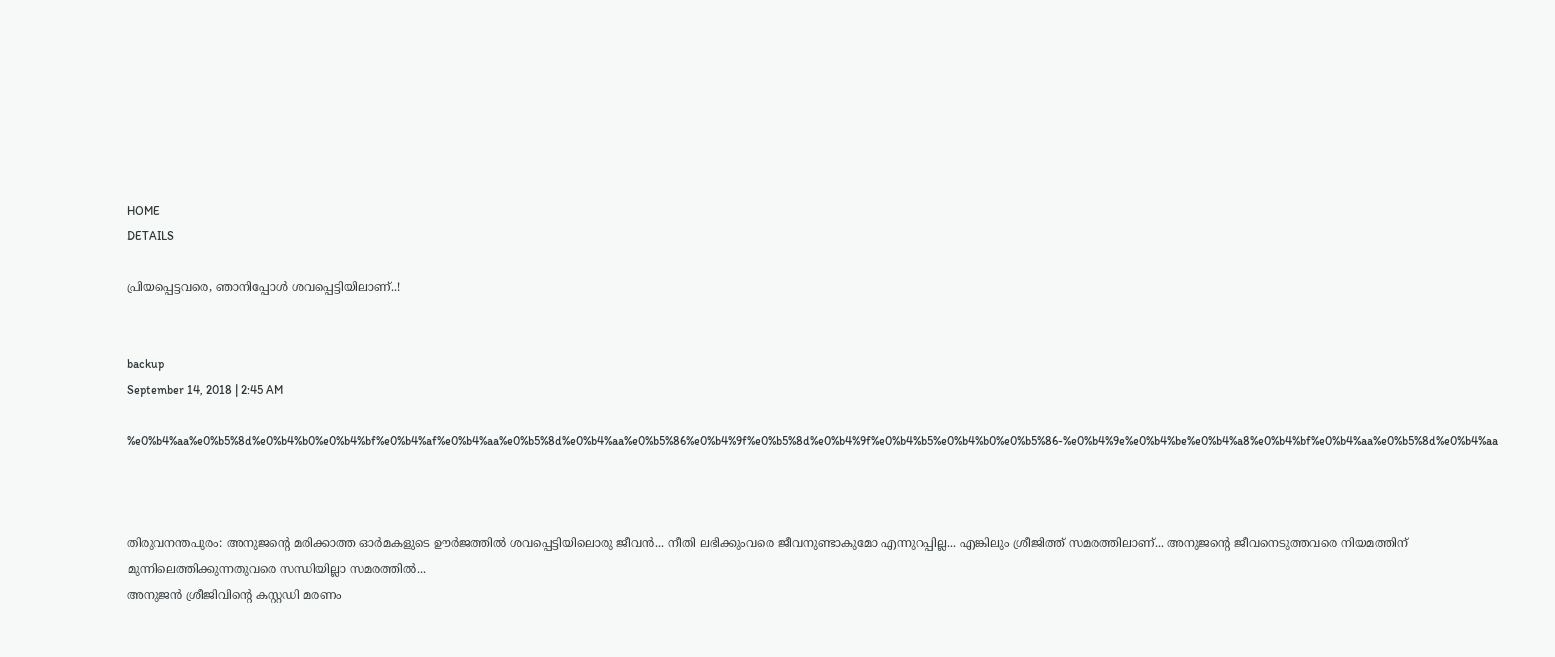HOME
DETAILS

പ്രിയപ്പെട്ടവരെ, ഞാനിപ്പോള്‍ ശവപ്പെട്ടിയിലാണ്..!


backup
September 14, 2018 | 2:45 AM

%e0%b4%aa%e0%b5%8d%e0%b4%b0%e0%b4%bf%e0%b4%af%e0%b4%aa%e0%b5%8d%e0%b4%aa%e0%b5%86%e0%b4%9f%e0%b5%8d%e0%b4%9f%e0%b4%b5%e0%b4%b0%e0%b5%86-%e0%b4%9e%e0%b4%be%e0%b4%a8%e0%b4%bf%e0%b4%aa%e0%b5%8d%e0%b4%aa



തിരുവനന്തപുരം: അനുജന്റെ മരിക്കാത്ത ഓര്‍മകളുടെ ഊര്‍ജത്തില്‍ ശവപ്പെട്ടിയിലൊരു ജീവന്‍... നീതി ലഭിക്കുംവരെ ജീവനുണ്ടാകുമോ എന്നുറപ്പില്ല... എങ്കിലും ശ്രീജിത്ത് സമരത്തിലാണ്... അനുജന്റെ ജീവനെടുത്തവരെ നിയമത്തിന് മുന്നിലെത്തിക്കുന്നതുവരെ സന്ധിയില്ലാ സമരത്തില്‍...
അനുജന്‍ ശ്രീജിവിന്റെ കസ്റ്റഡി മരണം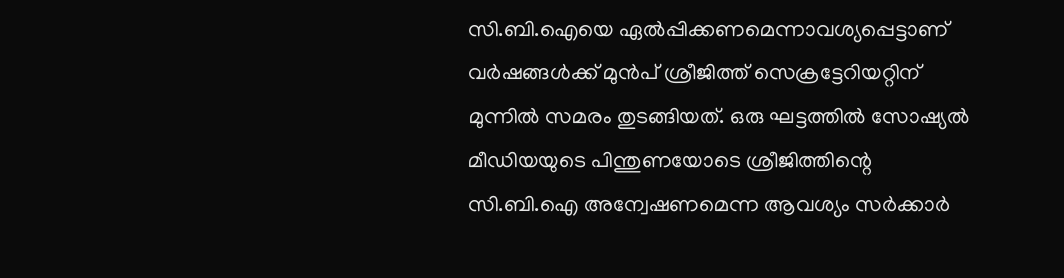സി.ബി.ഐയെ ഏല്‍പ്പിക്കണമെന്നാവശ്യപ്പെട്ടാണ് വര്‍ഷങ്ങള്‍ക്ക് മുന്‍പ് ശ്രീജിത്ത് സെക്രട്ടേറിയറ്റിന് മുന്നില്‍ സമരം തുടങ്ങിയത്. ഒരു ഘട്ടത്തില്‍ സോഷ്യല്‍ മീഡിയയുടെ പിന്തുണയോടെ ശ്രീജിത്തിന്റെ സി.ബി.ഐ അന്വേഷണമെന്ന ആവശ്യം സര്‍ക്കാര്‍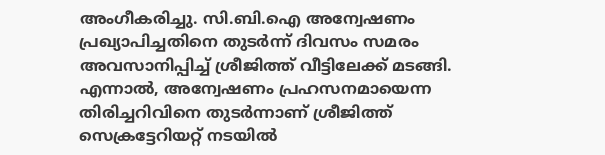അംഗീകരിച്ചു. സി.ബി.ഐ അന്വേഷണം പ്രഖ്യാപിച്ചതിനെ തുടര്‍ന്ന് ദിവസം സമരം അവസാനിപ്പിച്ച് ശ്രീജിത്ത് വീട്ടിലേക്ക് മടങ്ങി. എന്നാല്‍, അന്വേഷണം പ്രഹസനമായെന്ന തിരിച്ചറിവിനെ തുടര്‍ന്നാണ് ശ്രീജിത്ത് സെക്രട്ടേറിയറ്റ് നടയില്‍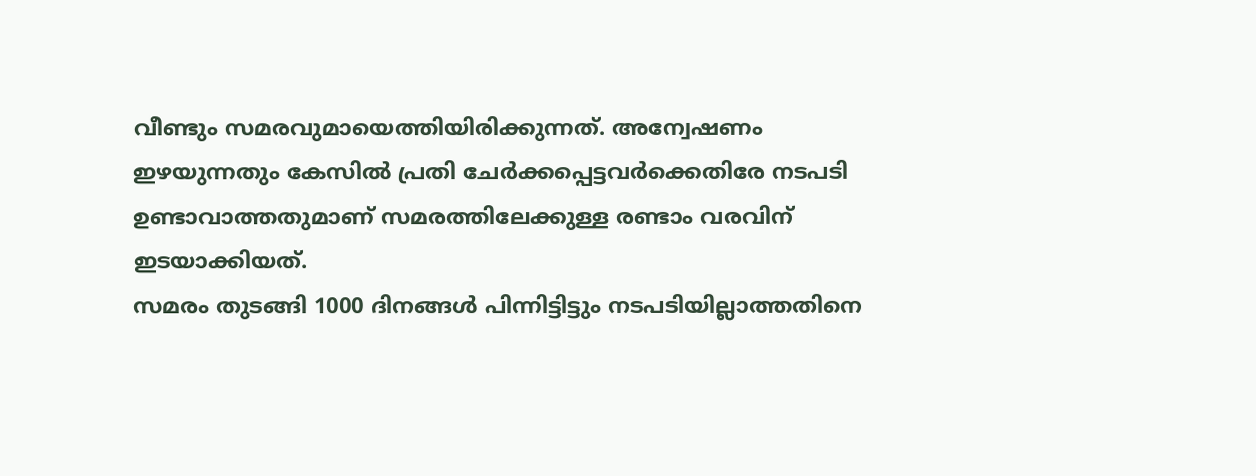വീണ്ടും സമരവുമായെത്തിയിരിക്കുന്നത്. അന്വേഷണം ഇഴയുന്നതും കേസില്‍ പ്രതി ചേര്‍ക്കപ്പെട്ടവര്‍ക്കെതിരേ നടപടി ഉണ്ടാവാത്തതുമാണ് സമരത്തിലേക്കുള്ള രണ്ടാം വരവിന് ഇടയാക്കിയത്.
സമരം തുടങ്ങി 1000 ദിനങ്ങള്‍ പിന്നിട്ടിട്ടും നടപടിയില്ലാത്തതിനെ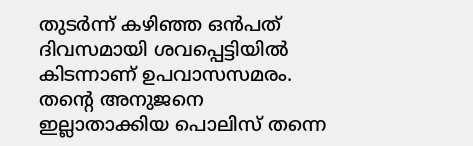തുടര്‍ന്ന് കഴിഞ്ഞ ഒന്‍പത് ദിവസമായി ശവപ്പെട്ടിയില്‍ കിടന്നാണ് ഉപവാസസമരം. തന്റെ അനുജനെ ഇല്ലാതാക്കിയ പൊലിസ് തന്നെ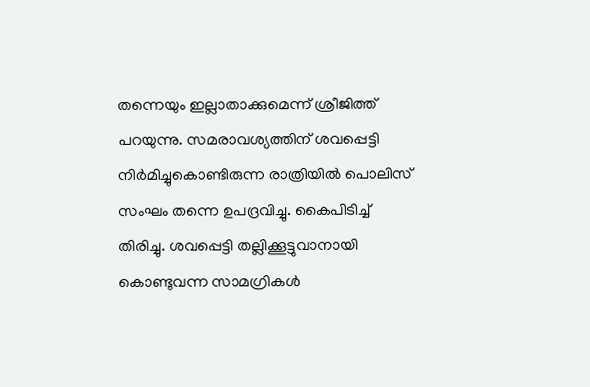തന്നെയും ഇല്ലാതാക്കുമെന്ന് ശ്രീജിത്ത് പറയുന്നു. സമരാവശ്യത്തിന് ശവപ്പെട്ടി നിര്‍മിച്ചുകൊണ്ടിരുന്ന രാത്രിയില്‍ പൊലിസ് സംഘം തന്നെ ഉപദ്രവിച്ചു. കൈപിടിച്ച് തിരിച്ചു. ശവപ്പെട്ടി തല്ലിക്കൂട്ടുവാനായി കൊണ്ടുവന്ന സാമഗ്രികള്‍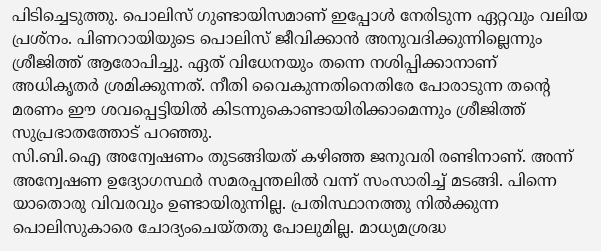പിടിച്ചെടുത്തു. പൊലിസ് ഗുണ്ടായിസമാണ് ഇപ്പോള്‍ നേരിടുന്ന ഏറ്റവും വലിയ പ്രശ്‌നം. പിണറായിയുടെ പൊലിസ് ജീവിക്കാന്‍ അനുവദിക്കുന്നില്ലെന്നും ശ്രീജിത്ത് ആരോപിച്ചു. ഏത് വിധേനയും തന്നെ നശിപ്പിക്കാനാണ് അധികൃതര്‍ ശ്രമിക്കുന്നത്. നീതി വൈകുന്നതിനെതിരേ പോരാടുന്ന തന്റെ മരണം ഈ ശവപ്പെട്ടിയില്‍ കിടന്നുകൊണ്ടായിരിക്കാമെന്നും ശ്രീജിത്ത് സുപ്രഭാതത്തോട് പറഞ്ഞു.
സി.ബി.ഐ അന്വേഷണം തുടങ്ങിയത് കഴിഞ്ഞ ജനുവരി രണ്ടിനാണ്. അന്ന് അന്വേഷണ ഉദ്യോഗസ്ഥര്‍ സമരപ്പന്തലില്‍ വന്ന് സംസാരിച്ച് മടങ്ങി. പിന്നെ യാതൊരു വിവരവും ഉണ്ടായിരുന്നില്ല. പ്രതിസ്ഥാനത്തു നില്‍ക്കുന്ന പൊലിസുകാരെ ചോദ്യംചെയ്തതു പോലുമില്ല. മാധ്യമശ്രദ്ധ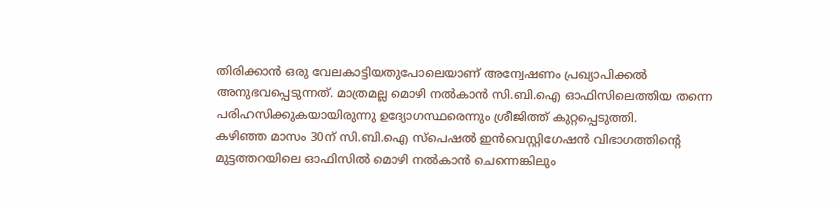തിരിക്കാന്‍ ഒരു വേലകാട്ടിയതുപോലെയാണ് അന്വേഷണം പ്രഖ്യാപിക്കല്‍ അനുഭവപ്പെടുന്നത്. മാത്രമല്ല മൊഴി നല്‍കാന്‍ സി.ബി.ഐ ഓഫിസിലെത്തിയ തന്നെ പരിഹസിക്കുകയായിരുന്നു ഉദ്യോഗസ്ഥരെന്നും ശ്രീജിത്ത് കുറ്റപ്പെടുത്തി.
കഴിഞ്ഞ മാസം 30ന് സി.ബി.ഐ സ്‌പെഷല്‍ ഇന്‍വെസ്റ്റിഗേഷന്‍ വിഭാഗത്തിന്റെ മുട്ടത്തറയിലെ ഓഫിസില്‍ മൊഴി നല്‍കാന്‍ ചെന്നെങ്കിലും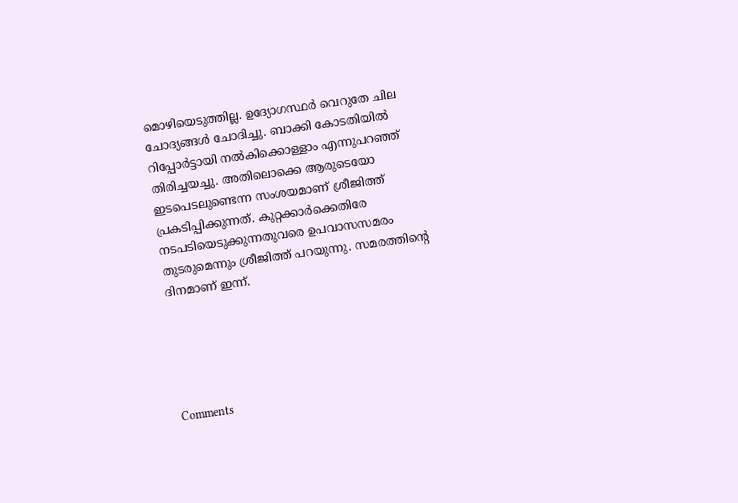മൊഴിയെടുത്തില്ല. ഉദ്യോഗസ്ഥര്‍ വെറുതേ ചില ചോദ്യങ്ങള്‍ ചോദിച്ചു. ബാക്കി കോടതിയില്‍ റിപ്പോര്‍ട്ടായി നല്‍കിക്കൊള്ളാം എന്നുപറഞ്ഞ് തിരിച്ചയച്ചു. അതിലൊക്കെ ആരുടെയോ ഇടപെടലുണ്ടെന്ന സംശയമാണ് ശ്രീജിത്ത് പ്രകടിപ്പിക്കുന്നത്. കുറ്റക്കാര്‍ക്കെതിരേ നടപടിയെടുക്കുന്നതുവരെ ഉപവാസസമരം തുടരുമെന്നും ശ്രീജിത്ത് പറയുന്നു. സമരത്തിന്റെ ദിനമാണ് ഇന്ന്.





Comments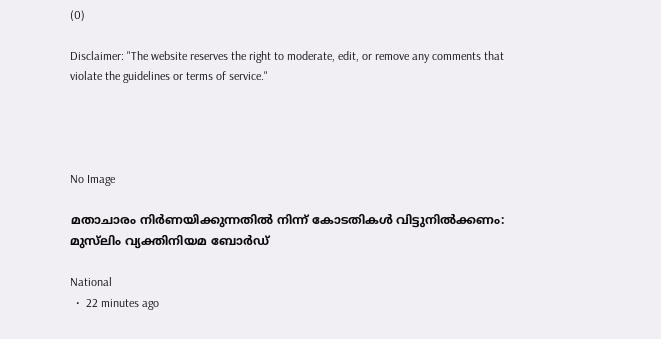(0)

Disclaimer: "The website reserves the right to moderate, edit, or remove any comments that violate the guidelines or terms of service."




No Image

മതാചാരം നിർണയിക്കുന്നതിൽ നിന്ന് കോടതികൾ വിട്ടുനിൽക്കണം: മുസ്‍ലിം വ്യക്തിനിയമ ബോർഡ്

National
  •  22 minutes ago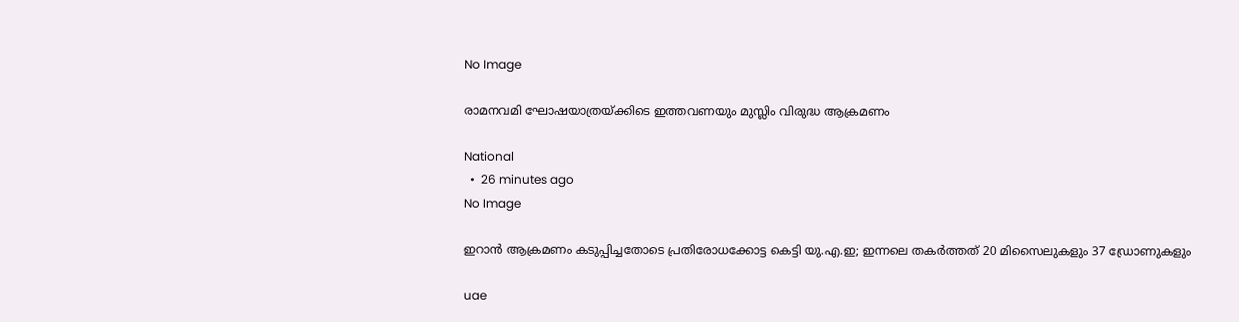No Image

രാമനവമി ഘോഷയാത്രയ്ക്കിടെ ഇത്തവണയും മുസ്ലിം വിരുദ്ധ ആക്രമണം

National
  •  26 minutes ago
No Image

ഇറാന്‍ ആക്രമണം കടുപ്പിച്ചതോടെ പ്രതിരോധക്കോട്ട കെട്ടി യു.എ.ഇ; ഇന്നലെ തകര്‍ത്തത് 20 മിസൈലുകളും 37 ഡ്രോണുകളും

uae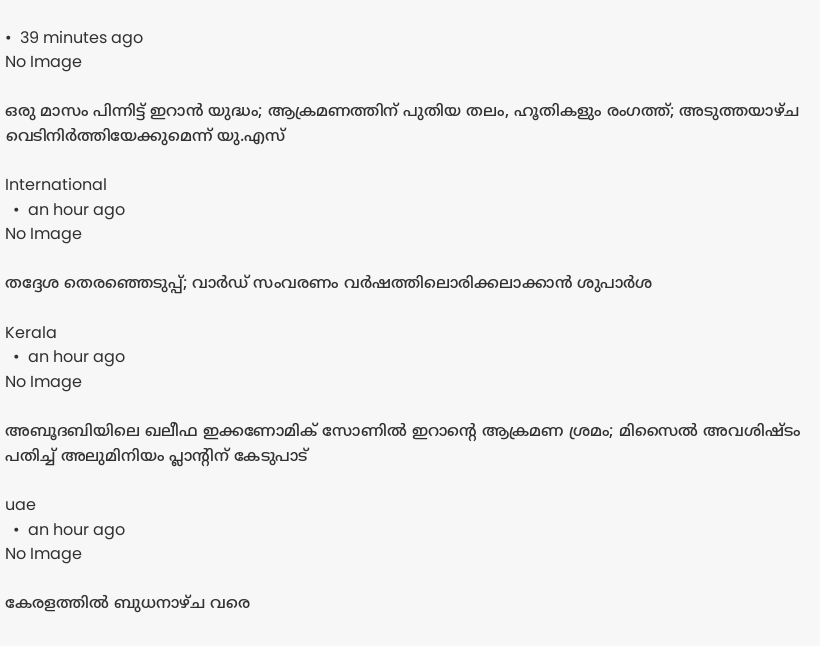•  39 minutes ago
No Image

ഒരു മാസം പിന്നിട്ട് ഇറാൻ യുദ്ധം; ആക്രമണത്തിന് പുതിയ തലം, ഹൂതികളും രംഗത്ത്; അടുത്തയാഴ്ച വെടിനിർത്തിയേക്കുമെന്ന് യു.എസ്

International
  •  an hour ago
No Image

തദ്ദേശ തെരഞ്ഞെടുപ്പ്; വാർഡ് സംവരണം വർഷത്തിലൊരിക്കലാക്കാൻ ശുപാർശ

Kerala
  •  an hour ago
No Image

അബൂദബിയിലെ ഖലീഫ ഇക്കണോമിക് സോണില്‍ ഇറാന്റെ ആക്രമണ ശ്രമം; മിസൈല്‍ അവശിഷ്ടം പതിച്ച് അലുമിനിയം പ്ലാന്റിന് കേടുപാട്

uae
  •  an hour ago
No Image

കേരളത്തിൽ ബുധനാഴ്ച വരെ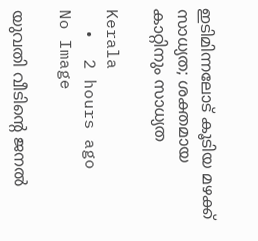ഇടിമിന്നലോട് കൂടിയ മഴക്ക് സാധ്യത; ശക്തമായ കാറ്റിനും സാധ്യത

Kerala
  •  2 hours ago
No Image

യുവതി വീടിന്റെ ജനല്‍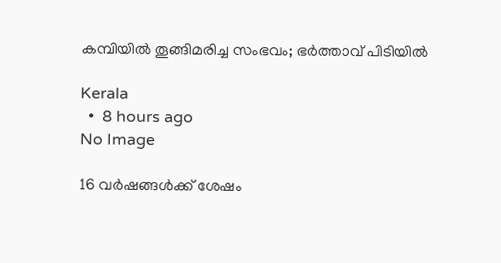കമ്പിയില്‍ തൂങ്ങിമരിച്ച സംഭവം; ഭര്‍ത്താവ് പിടിയില്‍

Kerala
  •  8 hours ago
No Image

16 വർഷങ്ങൾക്ക് ശേഷം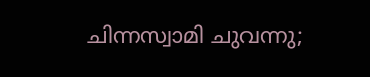ചിന്നസ്വാമി ചുവന്നു;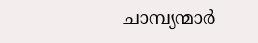ചാമ്പ്യന്മാർ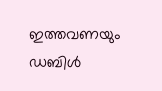ഇത്തവണയും ഡബിൾ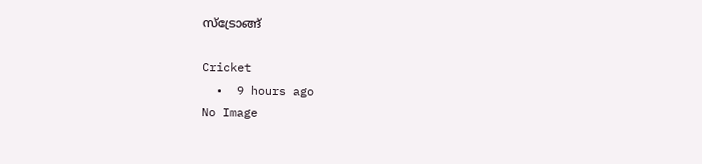സ്ട്രോങ്ങ്

Cricket
  •  9 hours ago
No Image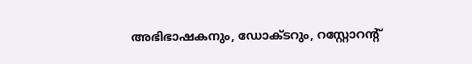അഭിഭാഷകനും, ഡോക്ടറും, റസ്റ്റോറന്റ്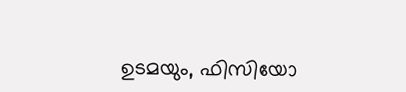ഉടമയും, ഫിസിയോ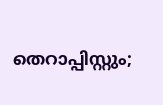തെറാപ്പിസ്റ്റും;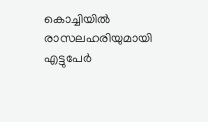കൊച്ചിയിൽ രാസലഹരിയുമായി എട്ടുപേർ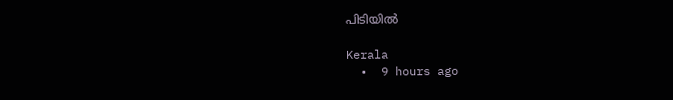പിടിയിൽ

Kerala
  •  9 hours ago